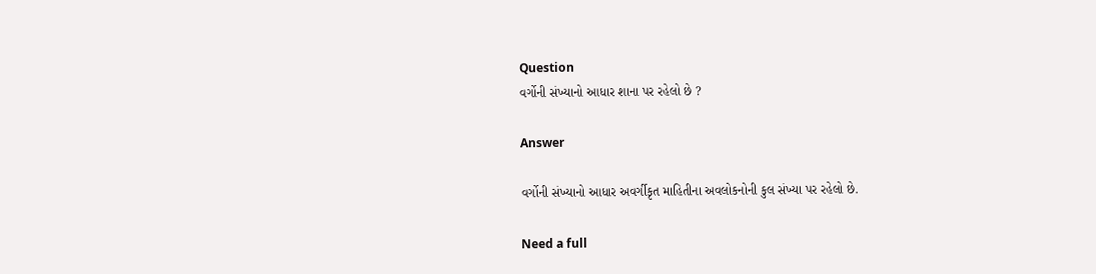Question
વર્ગોની સંખ્યાનો આધાર શાના પર રહેલો છે ?

Answer

વર્ગોની સંખ્યાનો આધાર અવર્ગીકૃત માહિતીના અવલોકનોની કુલ સંખ્યા પર રહેલો છે.

Need a full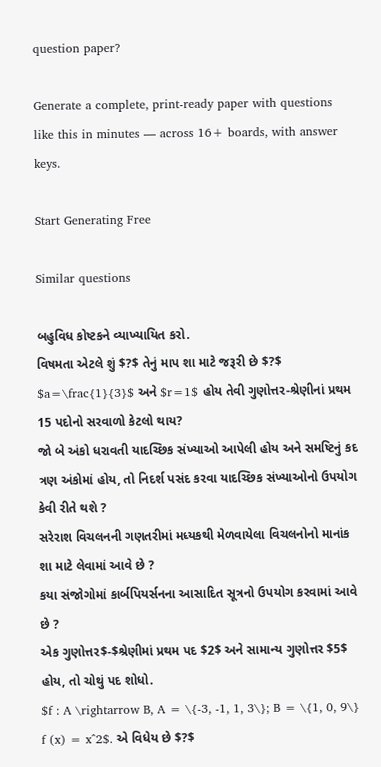question paper?

Generate a complete, print-ready paper with questions like this in minutes — across 16+ boards, with answer keys.

Start Generating Free

Similar questions

બહુવિધ કોષ્ટકને વ્યાખ્યાયિત કરો.
વિષમતા એટલે શું $?$ તેનું માપ શા માટે જરૂરી છે $?$
$a=\frac{1}{3}$ અને $r=1$ હોય તેવી ગુણોત્તર-શ્રેણીનાં પ્રથમ 15 પદોનો સરવાળો કેટલો થાય?
જો બે અંકો ધરાવતી યાદચ્છિક સંખ્યાઓ આપેલી હોય અને સમષ્ટિનું કદ ત્રણ અંકોમાં હોય, તો નિદર્શ પસંદ કરવા યાદચ્છિક સંખ્યાઓનો ઉપયોગ કેવી રીતે થશે ?
સરેરાશ વિચલનની ગણતરીમાં મધ્યકથી મેળવાયેલા વિચલનોનો માનાંક શા માટે લેવામાં આવે છે ?
કયા સંજોગોમાં કાર્બપિયર્સનના આસાદિત સૂત્રનો ઉપયોગ કરવામાં આવે છે ?
એક ગુણોત્તર$-$શ્રેણીમાં પ્રથમ પદ $2$ અને સામાન્ય ગુણોત્તર $5$ હોય, તો ચોથું પદ શોધો.
$f : A \rightarrow B, A = \{-3, -1, 1, 3\}; B = \{1, 0, 9\} f (x) = x^2$. એ વિધેય છે $?$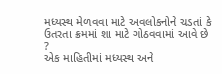મધ્યસ્થ મેળવવા માટે અવલોકનોને ચડતાં કે ઉતરતા ક્રમમાં શા માટે ગોઠવવામાં આવે છે ?
એક માહિતીમાં મધ્યસ્થ અને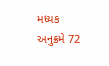મધ્યક અનુક્રમે 72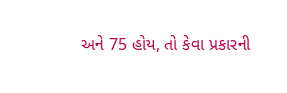અને 75 હોય, તો કેવા પ્રકારની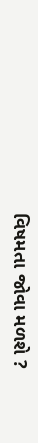વિષમતા જોવા મળશે ?